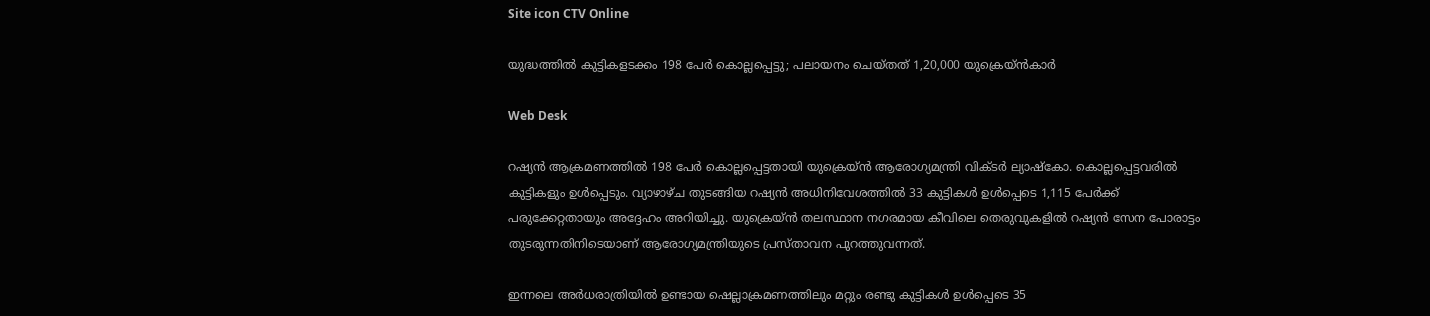Site icon CTV Online

യുദ്ധത്തിൽ കുട്ടികളടക്കം 198 പേർ‌ കൊല്ലപ്പെട്ടു; പലായനം ചെയ്തത് 1,20,000 യുക്രെയ്ൻകാർ

Web Desk

റഷ്യൻ ആക്രമണത്തിൽ 198 പേർ കൊല്ലപ്പെട്ടതായി യുക്രെയ്ൻ ആരോഗ്യമന്ത്രി വിക്ടർ ല്യാഷ്കോ. കൊല്ലപ്പെട്ടവരിൽ കുട്ടികളും ഉൾപ്പെടും. വ്യാഴാഴ്ച തുടങ്ങിയ റഷ്യൻ അധിനിവേശത്തിൽ 33 കുട്ടികൾ ഉൾപ്പെടെ 1,115 പേർക്ക് പരുക്കേറ്റതായും അദ്ദേഹം അറിയിച്ചു. യുക്രെയ്ൻ തലസ്ഥാന നഗരമായ കീവിലെ തെരുവുകളിൽ റഷ്യൻ സേന പോരാട്ടം തുടരുന്നതിനിടെയാണ് ആരോഗ്യമന്ത്രിയുടെ പ്രസ്താവന പുറത്തുവന്നത്.

ഇന്നലെ അർധരാത്രിയിൽ ഉണ്ടായ ഷെല്ലാക്രമണത്തിലും മറ്റും രണ്ടു കുട്ടികൾ ഉൾപ്പെടെ 35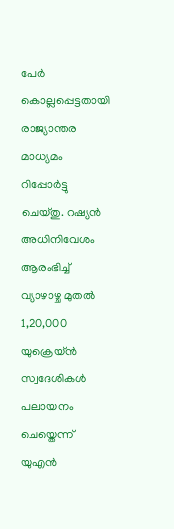പേർ കൊല്ലപ്പെട്ടതായി രാജ്യാന്തര മാധ്യമം റിപ്പോർട്ടു ചെയ്തു. റഷ്യൻ അധിനിവേശം ആരംഭിച്ച് വ്യാഴാഴ്ച മുതൽ 1,20,000 യുക്രെയ്ൻ സ്വദേശികൾ പലായനം ചെയ്തെന്ന് യുഎൻ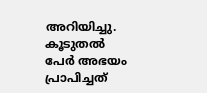അറിയിച്ചു. കൂടുതൽ പേർ അഭയം പ്രാപിച്ചത്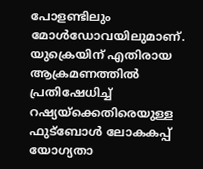പോളണ്ടിലും മോൾഡോവയിലുമാണ്. യുക്രെയിന് എതിരായ ആക്രമണത്തിൽ പ്രതിഷേധിച്ച് റഷ്യയ്ക്കെതിരെയുള്ള ഫുട്ബോൾ ലോകകപ്പ് യോഗ്യതാ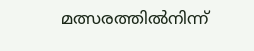മത്സരത്തിൽനിന്ന്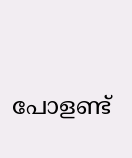പോളണ്ട്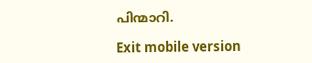പിന്മാറി.

Exit mobile version